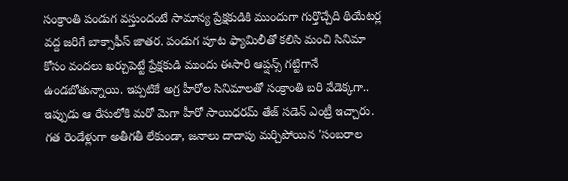సంక్రాంతి పండుగ వస్తుందంటే సామాన్య ప్రేక్షకుడికి ముందుగా గుర్తొచ్చేది థియేటర్ల వద్ద జరిగే బాక్సాఫీస్ జాతర. పండుగ పూట ఫ్యామిలీతో కలిసి మంచి సినిమా కోసం వందలు ఖర్చుపెట్టే ప్రేక్షకుడి ముందు ఈసారి ఆప్షన్స్ గట్టిగానే ఉండబోతున్నాయి. ఇప్పటికే అగ్ర హీరోల సినిమాలతో సంక్రాంతి బరి వేడెక్కగా.. ఇప్పుడు ఆ రేసులోకి మరో మెగా హీరో సాయిధరమ్ తేజ్ సడెన్ ఎంట్రీ ఇచ్చారు. గత రెండేళ్లుగా అతీగతీ లేకుండా, జనాలు దాదాపు మర్చిపోయిన 'సంబరాల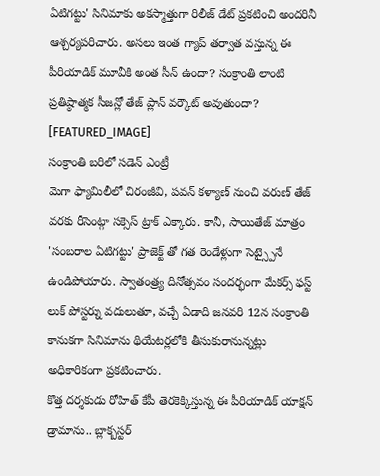ఏటిగట్టు' సినిమాకు అకస్మాత్తుగా రిలీజ్ డేట్ ప్రకటించి అందరినీ ఆశ్చర్యపరిచారు. అసలు ఇంత గ్యాప్ తర్వాత వస్తున్న ఈ పీరియాడిక్ మూవీకి అంత సీన్ ఉందా? సంక్రాంతి లాంటి ప్రతిష్ఠాత్మక సీజన్లో తేజ్ ప్లాన్ వర్కౌట్ అవుతుందా?
[FEATURED_IMAGE]
సంక్రాంతి బరిలో సడెన్ ఎంట్రీ
మెగా ఫ్యామిలీలో చిరంజీవి, పవన్ కళ్యాణ్ నుంచి వరుణ్ తేజ్ వరకు రీసెంట్గా సక్సెస్ ట్రాక్ ఎక్కారు. కానీ, సాయితేజ్ మాత్రం 'సంబరాల ఏటిగట్టు' ప్రాజెక్ట్ తో గత రెండేళ్లుగా సెట్స్పైనే ఉండిపోయారు. స్వాతంత్ర్య దినోత్సవం సందర్భంగా మేకర్స్ ఫస్ట్ లుక్ పోస్టర్ను వదులుతూ, వచ్చే ఏడాది జనవరి 12న సంక్రాంతి కానుకగా సినిమాను థియేటర్లలోకి తీసుకురానున్నట్లు అధికారికంగా ప్రకటించారు.
కొత్త దర్శకుడు రోహిత్ కేపీ తెరకెక్కిస్తున్న ఈ పీరియాడిక్ యాక్షన్ డ్రామాను.. బ్లాక్బస్టర్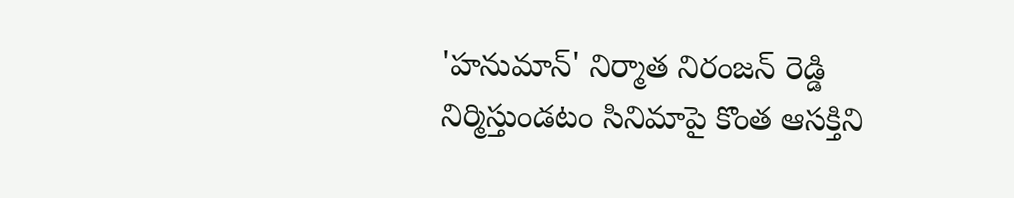'హనుమాన్' నిర్మాత నిరంజన్ రెడ్డి నిర్మిస్తుండటం సినిమాపై కొంత ఆసక్తిని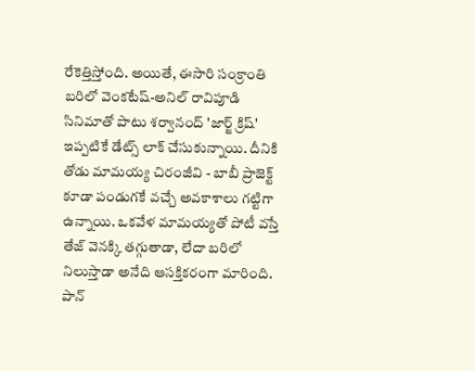రేకెత్తిస్తోంది. అయితే, ఈసారి సంక్రాంతి బరిలో వెంకటేష్-అనిల్ రావిపూడి సినిమాతో పాటు శర్వానంద్ 'జార్జ్ క్రిష్' ఇప్పటికే డేట్స్ లాక్ చేసుకున్నాయి. దీనికి తోడు మామయ్య చిరంజీవి - బాబీ ప్రాజెక్ట్ కూడా పండుగకే వచ్చే అవకాశాలు గట్టిగా ఉన్నాయి. ఒకవేళ మామయ్యతో పోటీ వస్తే తేజ్ వెనక్కి తగ్గుతాడా, లేదా బరిలో నిలుస్తాడా అనేది ఆసక్తికరంగా మారింది.
పాన్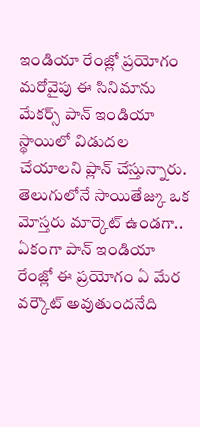ఇండియా రేంజ్లో ప్రయోగం
మరోవైపు ఈ సినిమాను మేకర్స్ పాన్ ఇండియా స్థాయిలో విడుదల చేయాలని ప్లాన్ చేస్తున్నారు. తెలుగులోనే సాయితేజ్కు ఒక మోస్తరు మార్కెట్ ఉండగా.. ఏకంగా పాన్ ఇండియా రేంజ్లో ఈ ప్రయోగం ఏ మేర వర్కౌట్ అవుతుందనేది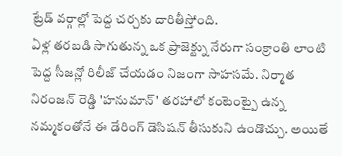ట్రేడ్ వర్గాల్లో పెద్ద చర్చకు దారితీస్తోంది.
ఏళ్ల తరబడి సాగుతున్న ఒక ప్రాజెక్ట్ను నేరుగా సంక్రాంతి లాంటి పెద్ద సీజన్లో రిలీజ్ చేయడం నిజంగా సాహసమే. నిర్మాత నిరంజన్ రెడ్డి 'హనుమాన్' తరహాలో కంటెంట్పై ఉన్న నమ్మకంతోనే ఈ డేరింగ్ డెసిషన్ తీసుకుని ఉండొచ్చు. అయితే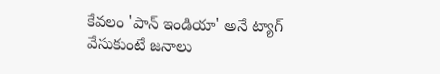కేవలం 'పాన్ ఇండియా' అనే ట్యాగ్ వేసుకుంటే జనాలు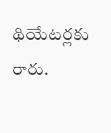థియేటర్లకు రారు.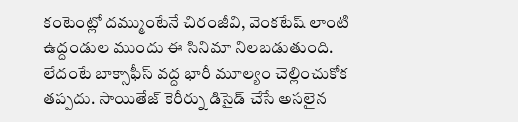కంటెంట్లో దమ్ముంటేనే చిరంజీవి, వెంకటేష్ లాంటి ఉద్దండుల ముందు ఈ సినిమా నిలబడుతుంది. లేదంటే బాక్సాఫీస్ వద్ద భారీ మూల్యం చెల్లించుకోక తప్పదు. సాయితేజ్ కెరీర్ను డిసైడ్ చేసే అసలైన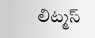లిట్మస్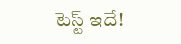టెస్ట్ ఇదే!